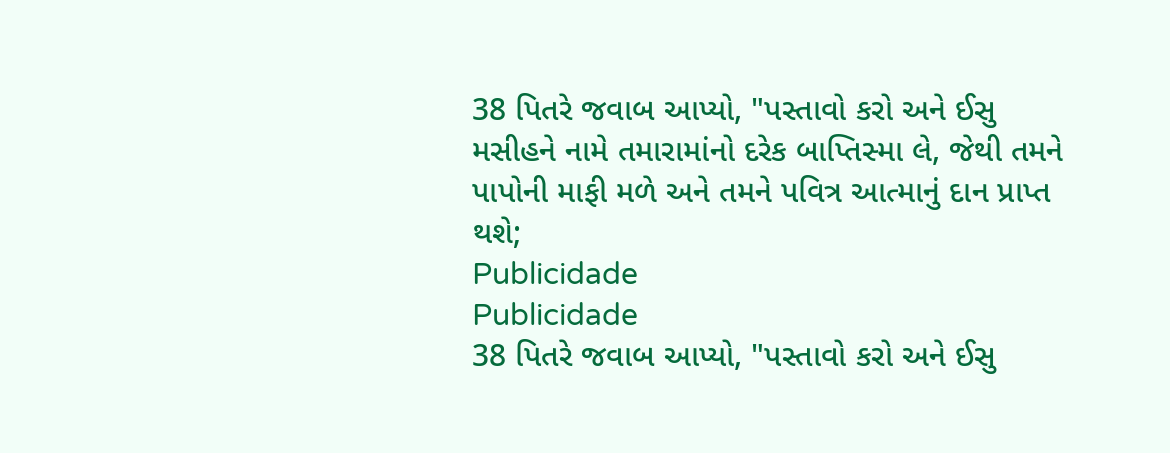38 પિતરે જવાબ આપ્યો, "પસ્તાવો કરો અને ઈસુ મસીહને નામે તમારામાંનો દરેક બાપ્તિસ્મા લે, જેથી તમને પાપોની માફી મળે અને તમને પવિત્ર આત્માનું દાન પ્રાપ્ત થશે;
Publicidade
Publicidade
38 પિતરે જવાબ આપ્યો, "પસ્તાવો કરો અને ઈસુ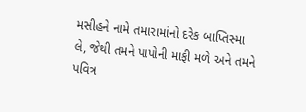મસીહને નામે તમારામાંનો દરેક બાપ્તિસ્મા લે, જેથી તમને પાપોની માફી મળે અને તમને પવિત્ર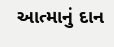આત્માનું દાન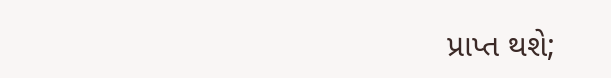પ્રાપ્ત થશે;